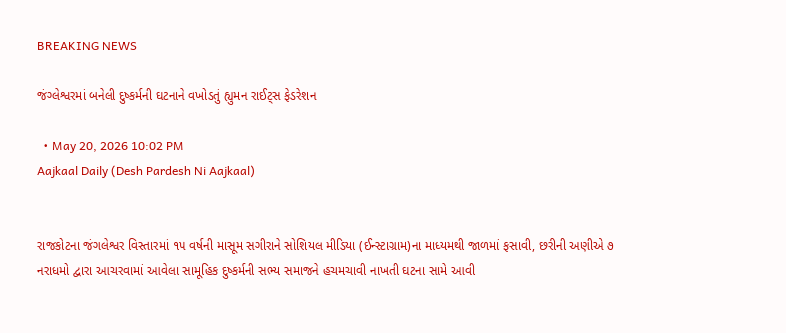BREAKING NEWS

જંગ્લેશ્વરમાં બનેલી દુષ્કર્મની ઘટનાને વખોડતું હ્યુમન રાઈટ્સ ફેડરેશન

  • May 20, 2026 10:02 PM
Aajkaal Daily (Desh Pardesh Ni Aajkaal)


રાજકોટના જંગલેશ્વર વિસ્તારમાં ૧૫ વર્ષની માસૂમ સગીરાને સોશિયલ મીડિયા (ઈન્સ્ટાગ્રામ)ના માધ્યમથી જાળમાં ફસાવી, છરીની અણીએ ૭ નરાધમો દ્વારા આચરવામાં આવેલા સામૂહિક દુષ્કર્મની સભ્ય સમાજને હચમચાવી નાખતી ઘટના સામે આવી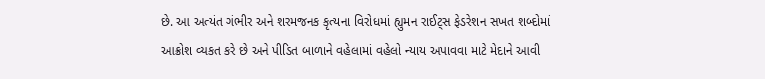છે. આ અત્યંત ગંભીર અને શરમજનક કૃત્યના વિરોધમાં હ્યુમન રાઈટ્સ ફેડરેશન સખત શબ્દોમાં આક્રોશ વ્યકત કરે છે અને પીડિત બાળાને વહેલામાં વહેલો ન્યાય અપાવવા માટે મેદાને આવી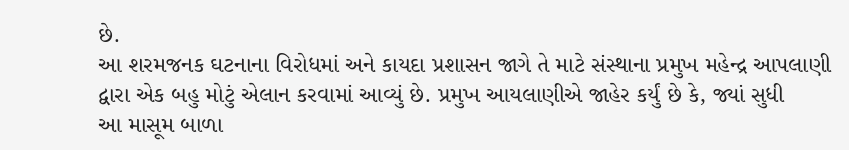છે.
આ શરમજનક ઘટનાના વિરોધમાં અને કાયદા પ્રશાસન જાગે તે માટે સંસ્થાના પ્રમુખ મહેન્દ્ર આપલાણી દ્વારા એક બહુ મોટું એલાન કરવામાં આવ્યું છે. પ્રમુખ આયલાણીએ જાહેર કર્યું છે કે, જ્યાં સુધી
આ માસૂમ બાળા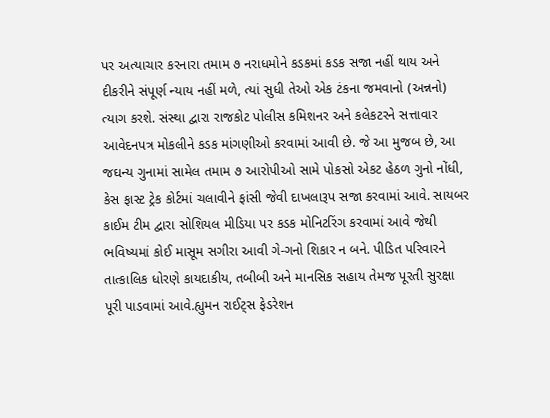પર અત્યાચાર કરનારા તમામ ૭ નરાધમોને કડકમાં કડક સજા નહીં થાય અને દીકરીને સંપૂર્ણ ન્યાય નહીં મળે, ત્યાં સુધી તેઓ એક ટંકના જમવાનો (અન્નનો) ત્યાગ કરશે. સંસ્થા દ્વારા રાજકોટ પોલીસ કમિશનર અને કલેકટરને સત્તાવાર આવેદનપત્ર મોકલીને કડક માંગણીઓ કરવામાં આવી છે. જે આ મુજબ છે, આ જઘન્ય ગુનામાં સામેલ તમામ ૭ આરોપીઓ સામે પોકસો એકટ હેઠળ ગુનો નોંધી, કેસ ફાસ્ટ ટ્રેક કોર્ટમાં ચલાવીને ફાંસી જેવી દાખલારૂપ સજા કરવામાં આવે. સાયબર કાઈમ ટીમ દ્વારા સોશિયલ મીડિયા પર કડક મોનિટરિંગ કરવામાં આવે જેથી ભવિષ્યમાં કોઈ માસૂમ સગીરા આવી ગે-ગનો શિકાર ન બને. પીડિત પરિવારને તાત્કાલિક ધોરણે કાયદાકીય, તબીબી અને માનસિક સહાય તેમજ પૂરતી સુરક્ષા પૂરી પાડવામાં આવે.હ્યુમન રાઈટ્સ ફેડરેશન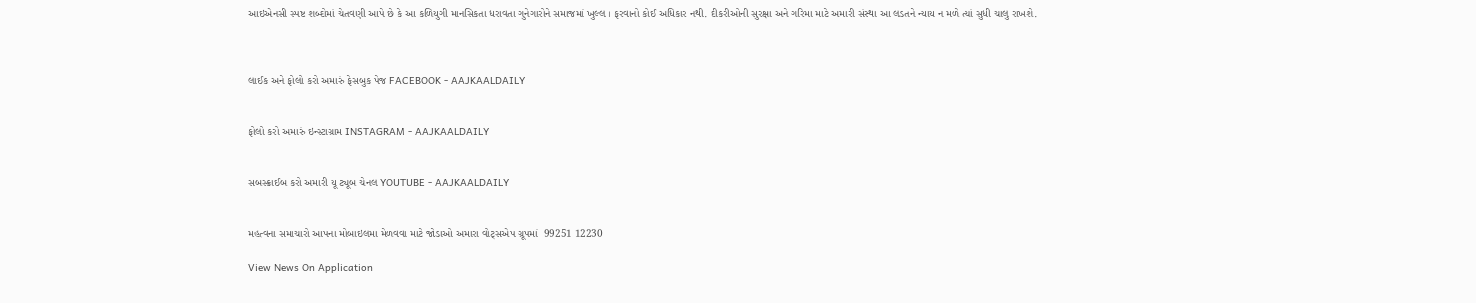આઇએનસી સ્પષ્ટ શબ્દોમાં ચેતવણી આપે છે કે આ કળિયુગી માનસિકતા ધરાવતા ગુનેગારોને સમાજમાં ખુલ્લ । ફરવાનો કોઈ અધિકાર નથી. દીકરીઓની સુરક્ષા અને ગરિમા માટે અમારી સંસ્થા આ લડતને ન્યાય ન મળે ત્યાં સુધી ચાલુ રાખશે.



લાઈક અને ફોલો કરો અમારું ફેસબુક પેજ FACEBOOK - AAJKAALDAILY


ફોલો કરો અમારું ઇન્સ્ટાગ્રામ INSTAGRAM - AAJKAALDAILY


સબસ્ક્રાઈબ કરો અમારી યૂ ટ્યૂબ ચેનલ YOUTUBE - AAJKAALDAILY


મહત્વના સમાચારો આપના મોબાઇલમા મેળવવા માટે જોડાઓ અમારા વોટ્સએપ ગ્રૂપમાં  99251 12230

View News On Application